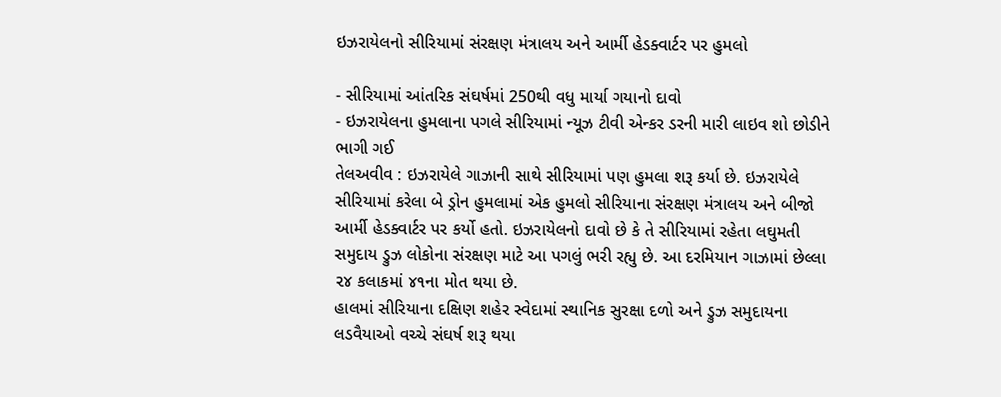ઇઝરાયેલનો સીરિયામાં સંરક્ષણ મંત્રાલય અને આર્મી હેડક્વાર્ટર પર હુમલો

- સીરિયામાં આંતરિક સંઘર્ષમાં 250થી વધુ માર્યા ગયાનો દાવો
- ઇઝરાયેલના હુમલાના પગલે સીરિયામાં ન્યૂઝ ટીવી એન્કર ડરની મારી લાઇવ શો છોડીને ભાગી ગઈ
તેલઅવીવ : ઇઝરાયેલે ગાઝાની સાથે સીરિયામાં પણ હુમલા શરૂ કર્યા છે. ઇઝરાયેલે સીરિયામાં કરેલા બે ડ્રોન હુમલામાં એક હુમલો સીરિયાના સંરક્ષણ મંત્રાલય અને બીજો આર્મી હેડક્વાર્ટર પર કર્યો હતો. ઇઝરાયેલનો દાવો છે કે તે સીરિયામાં રહેતા લઘુમતી સમુદાય ડ્રુઝ લોકોના સંરક્ષણ માટે આ પગલું ભરી રહ્યુ છે. આ દરમિયાન ગાઝામાં છેલ્લા ૨૪ કલાકમાં ૪૧ના મોત થયા છે.
હાલમાં સીરિયાના દક્ષિણ શહેર સ્વેદામાં સ્થાનિક સુરક્ષા દળો અને ડ્રુઝ સમુદાયના લડવૈયાઓ વચ્ચે સંઘર્ષ શરૂ થયા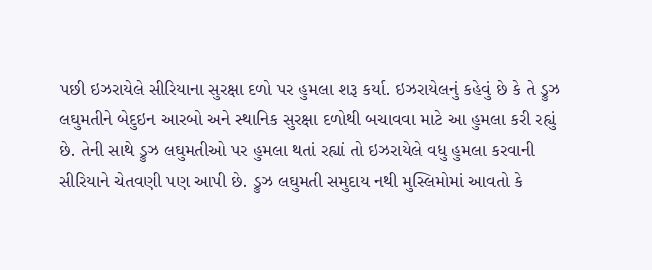પછી ઇઝરાયેલે સીરિયાના સુરક્ષા દળો પર હુમલા શરૂ કર્યા. ઇઝરાયેલનું કહેવું છે કે તે ડ્રુઝ લઘુમતીને બેદુઇન આરબો અને સ્થાનિક સુરક્ષા દળોથી બચાવવા માટે આ હુમલા કરી રહ્યું છે. તેની સાથે ડ્રુઝ લઘુમતીઓ પર હુમલા થતાં રહ્યાં તો ઇઝરાયેલે વધુ હુમલા કરવાની સીરિયાને ચેતવણી પણ આપી છે. ડ્રુઝ લઘુમતી સમુદાય નથી મુસ્લિમોમાં આવતો કે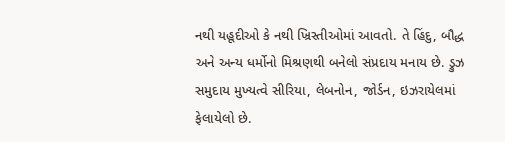નથી યહૂદીઓ કે નથી ખ્રિસ્તીઓમાં આવતો. તે હિંદુ, બૌદ્ધ અને અન્ય ધર્મોનો મિશ્રણથી બનેલો સંપ્રદાય મનાય છે. ડ્રુઝ સમુદાય મુખ્યત્વે સીરિયા, લેબનોન, જોર્ડન, ઇઝરાયેલમાં ફેલાયેલો છે.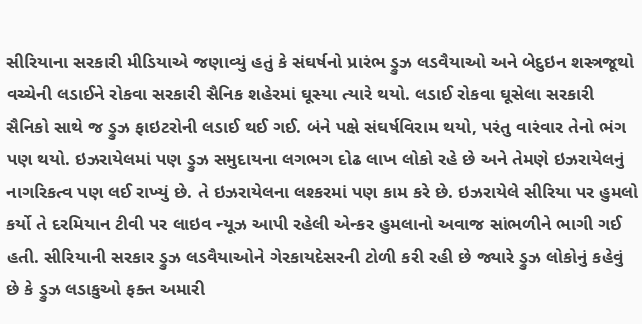સીરિયાના સરકારી મીડિયાએ જણાવ્યું હતું કે સંઘર્ષનો પ્રારંભ ડ્રુઝ લડવૈયાઓ અને બેદુઇન શસ્ત્રજૂથો વચ્ચેની લડાઈને રોકવા સરકારી સૈનિક શહેરમાં ઘૂસ્યા ત્યારે થયો. લડાઈ રોકવા ઘૂસેલા સરકારી સૈનિકો સાથે જ ડ્રુઝ ફાઇટરોની લડાઈ થઈ ગઈ. બંને પક્ષે સંઘર્ષવિરામ થયો, પરંતુ વારંવાર તેનો ભંગ પણ થયો. ઇઝરાયેલમાં પણ ડ્રુઝ સમુદાયના લગભગ દોઢ લાખ લોકો રહે છે અને તેમણે ઇઝરાયેલનું નાગરિકત્વ પણ લઈ રાખ્યું છે. તે ઇઝરાયેલના લશ્કરમાં પણ કામ કરે છે. ઇઝરાયેલે સીરિયા પર હુમલો કર્યો તે દરમિયાન ટીવી પર લાઇવ ન્યૂઝ આપી રહેલી એન્કર હુમલાનો અવાજ સાંભળીને ભાગી ગઈ હતી. સીરિયાની સરકાર ડ્રુઝ લડવૈયાઓને ગેરકાયદેસરની ટોળી કરી રહી છે જ્યારે ડ્રુઝ લોકોનું કહેવું છે કે ડ્રુઝ લડાકુઓ ફક્ત અમારી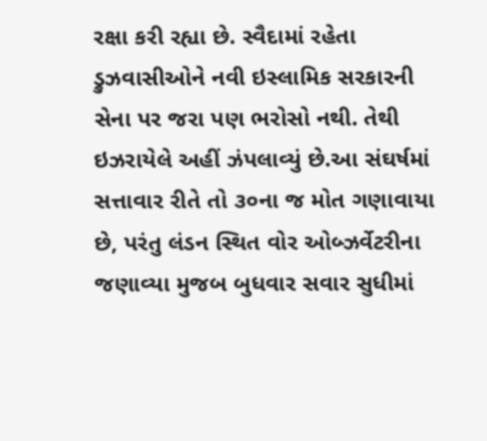રક્ષા કરી રહ્યા છે. સ્વૈદામાં રહેતા ડ્રુઝવાસીઓને નવી ઇસ્લામિક સરકારની સેના પર જરા પણ ભરોસો નથી. તેથી ઇઝરાયેલે અહીં ઝંપલાવ્યું છે.આ સંઘર્ષમાં સત્તાવાર રીતે તો ૩૦ના જ મોત ગણાવાયા છે, પરંતુ લંડન સ્થિત વોર ઓબ્ઝર્વેટરીના જણાવ્યા મુજબ બુધવાર સવાર સુધીમાં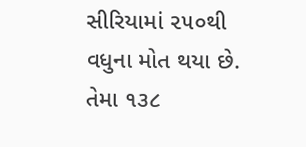સીરિયામાં ૨૫૦થી વધુના મોત થયા છે. તેમા ૧૩૮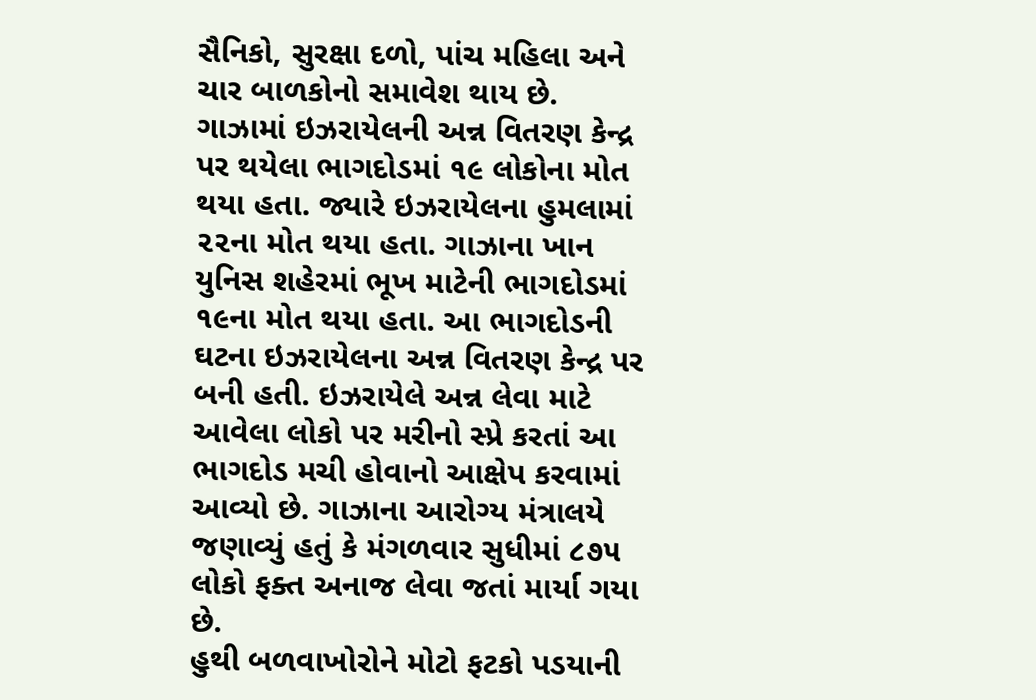સૈનિકો, સુરક્ષા દળો, પાંચ મહિલા અને ચાર બાળકોનો સમાવેશ થાય છે.
ગાઝામાં ઇઝરાયેલની અન્ન વિતરણ કેન્દ્ર પર થયેલા ભાગદોડમાં ૧૯ લોકોના મોત થયા હતા. જ્યારે ઇઝરાયેલના હુમલામાં ૨૨ના મોત થયા હતા. ગાઝાના ખાન યુનિસ શહેરમાં ભૂખ માટેની ભાગદોડમાં ૧૯ના મોત થયા હતા. આ ભાગદોડની ઘટના ઇઝરાયેલના અન્ન વિતરણ કેન્દ્ર પર બની હતી. ઇઝરાયેલે અન્ન લેવા માટે આવેલા લોકો પર મરીનો સ્પ્રે કરતાં આ ભાગદોડ મચી હોવાનો આક્ષેપ કરવામાં આવ્યો છે. ગાઝાના આરોગ્ય મંત્રાલયે જણાવ્યું હતું કે મંગળવાર સુધીમાં ૮૭૫ લોકો ફક્ત અનાજ લેવા જતાં માર્યા ગયા છે.
હુથી બળવાખોરોને મોટો ફટકો પડયાની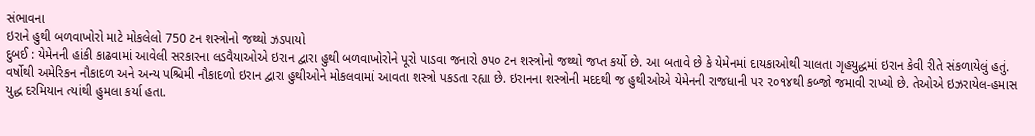સંભાવના
ઇરાને હુથી બળવાખોરો માટે મોકલેલો 750 ટન શસ્ત્રોનો જથ્થો ઝડપાયો
દુબઈ : યેમેનની હાંકી કાઢવામાં આવેલી સરકારના લડવૈયાઓએ ઇરાન દ્વારા હુથી બળવાખોરોને પૂરો પાડવા જનારો ૭૫૦ ટન શસ્ત્રોનો જથ્થો જપ્ત કર્યો છે. આ બતાવે છે કે યેમેનમાં દાયકાઓથી ચાલતા ગૃહયુદ્ધમાં ઇરાન કેવી રીતે સંકળાયેલું હતું.
વર્ષોથી અમેરિકન નૌકાદળ અને અન્ય પશ્ચિમી નૌકાદળો ઇરાન દ્વારા હુથીઓને મોકલવામાં આવતા શસ્ત્રો પકડતા રહ્યા છે. ઇરાનના શસ્ત્રોની મદદથી જ હુથીઓએ યેમેનની રાજધાની પર ૨૦૧૪થી કબ્જો જમાવી રાખ્યો છે. તેઓએ ઇઝરાયેલ-હમાસ યુદ્ધ દરમિયાન ત્યાંથી હુમલા કર્યા હતા.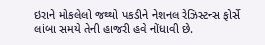ઇરાને મોકલેલો જથ્થો પકડીને નેશનલ રેઝિસ્ટન્સ ફોર્સે લાંબા સમયે તેની હાજરી હવે નોંધાવી છે.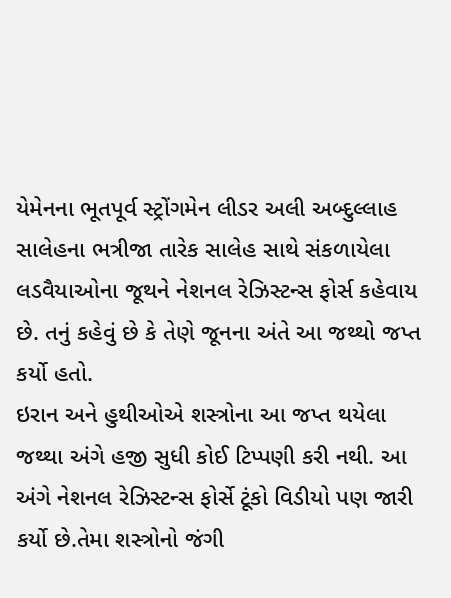યેમેનના ભૂતપૂર્વ સ્ટ્રોંગમેન લીડર અલી અબ્દુલ્લાહ સાલેહના ભત્રીજા તારેક સાલેહ સાથે સંકળાયેલા લડવૈયાઓના જૂથને નેશનલ રેઝિસ્ટન્સ ફોર્સ કહેવાય છે. તનું કહેવું છે કે તેણે જૂનના અંતે આ જથ્થો જપ્ત કર્યો હતો.
ઇરાન અને હુથીઓએ શસ્ત્રોના આ જપ્ત થયેલા જથ્થા અંગે હજી સુધી કોઈ ટિપ્પણી કરી નથી. આ અંગે નેશનલ રેઝિસ્ટન્સ ફોર્સે ટૂંકો વિડીયો પણ જારી કર્યો છે.તેમા શસ્ત્રોનો જંગી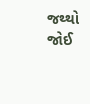જથ્થો જોઈ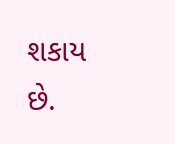શકાય છે.